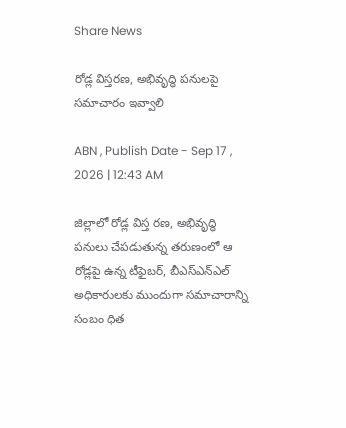Share News

రోడ్ల విస్తరణ, అభివృద్ధి పనులపై సమాచారం ఇవ్వాలి

ABN , Publish Date - Sep 17 , 2026 | 12:43 AM

జిల్లాలో రోడ్ల విస్త రణ, అభివృద్ధి పనులు చేపడుతున్న తరుణంలో ఆ రోడ్లపై ఉన్న టీఫైబర్‌, బీఎస్‌ఎన్‌ఎల్‌ అధికారులకు ముందుగా సమాచారాన్ని సంబం ధిత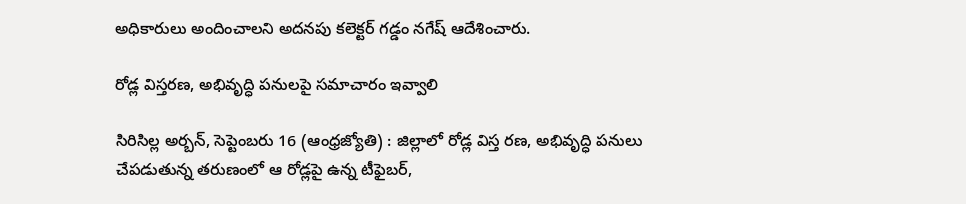అధికారులు అందించాలని అదనపు కలెక్టర్‌ గడ్డం నగేష్‌ ఆదేశించారు.

రోడ్ల విస్తరణ, అభివృద్ధి పనులపై సమాచారం ఇవ్వాలి

సిరిసిల్ల అర్బన్‌, సెప్టెంబరు 16 (ఆంధ్రజ్యోతి) : జిల్లాలో రోడ్ల విస్త రణ, అభివృద్ధి పనులు చేపడుతున్న తరుణంలో ఆ రోడ్లపై ఉన్న టీఫైబర్‌,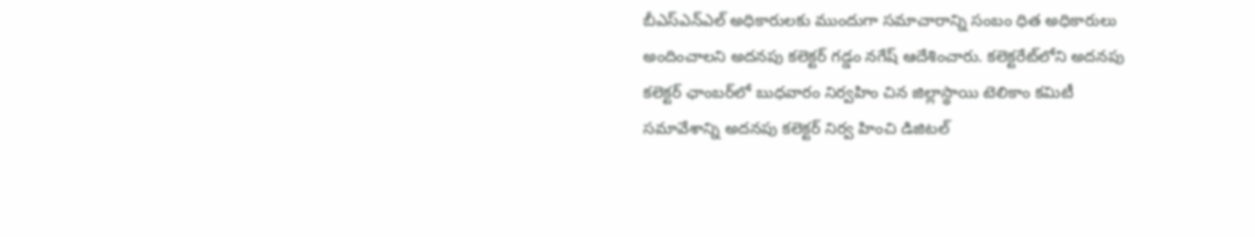బీఎస్‌ఎన్‌ఎల్‌ అధికారులకు ముందుగా సమాచారాన్ని సంబం ధిత అధికారులు అందించాలని అదనపు కలెక్టర్‌ గడ్డం నగేష్‌ ఆదేశించారు. కలెక్టరేట్‌లోని అదనపు కలెక్టర్‌ ఛాంబర్‌లో బుధవారం నిర్వహిం చిన జిల్లాస్థాయి టెలికాం కమిటీ సమావేశాన్ని అదనపు కలెక్టర్‌ నిర్వ హించి డిజిటల్‌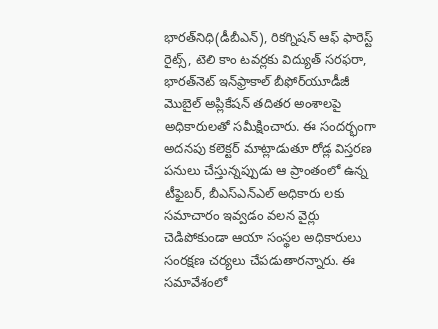భారత్‌నిధి(డీబీఎన్‌), రికగ్నిషన్‌ ఆఫ్‌ ఫారెస్ట్‌ రైట్స్‌, టెలి కాం టవర్లకు విద్యుత్‌ సరఫరా, భారత్‌నెట్‌ ఇన్‌ఫ్రాకాల్‌ బీఫోర్‌యూడీజీ మొబైల్‌ అప్లికేషన్‌ తదితర అంశాలపై అధికారులతో సమీక్షించారు. ఈ సందర్భంగా అదనపు కలెక్టర్‌ మాట్లాడుతూ రోడ్ల విస్తరణ పనులు చేస్తున్నప్పుడు ఆ ప్రాంతంలో ఉన్న టీఫైబర్‌, బీఎస్‌ఎన్‌ఎల్‌ అధికారు లకు సమాచారం ఇవ్వడం వలన వైర్లు చెడిపోకుండా ఆయా సంస్థల అధికారులు సంరక్షణ చర్యలు చేపడుతారన్నారు. ఈ సమావేశంలో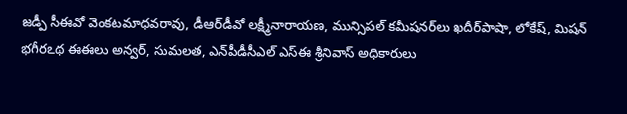జడ్పీ సీఈవో వెంకటమాధవరావు, డీఆర్‌డీవో లక్ష్మీనారాయణ, మున్సిపల్‌ కమీషనర్‌లు ఖదీర్‌పాషా, లోకేష్‌, మిషన్‌ భగీరఽథ ఈఈలు అన్వర్‌, సుమలత, ఎన్‌పీడీసీఎల్‌ ఎస్‌ఈ శ్రీనివాస్‌ అధికారులు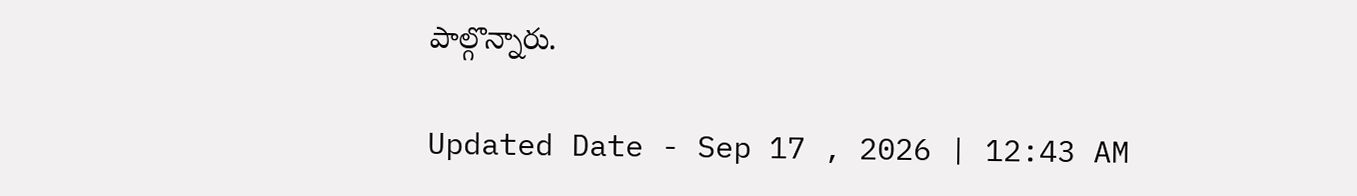పాల్గొన్నారు.

Updated Date - Sep 17 , 2026 | 12:43 AM